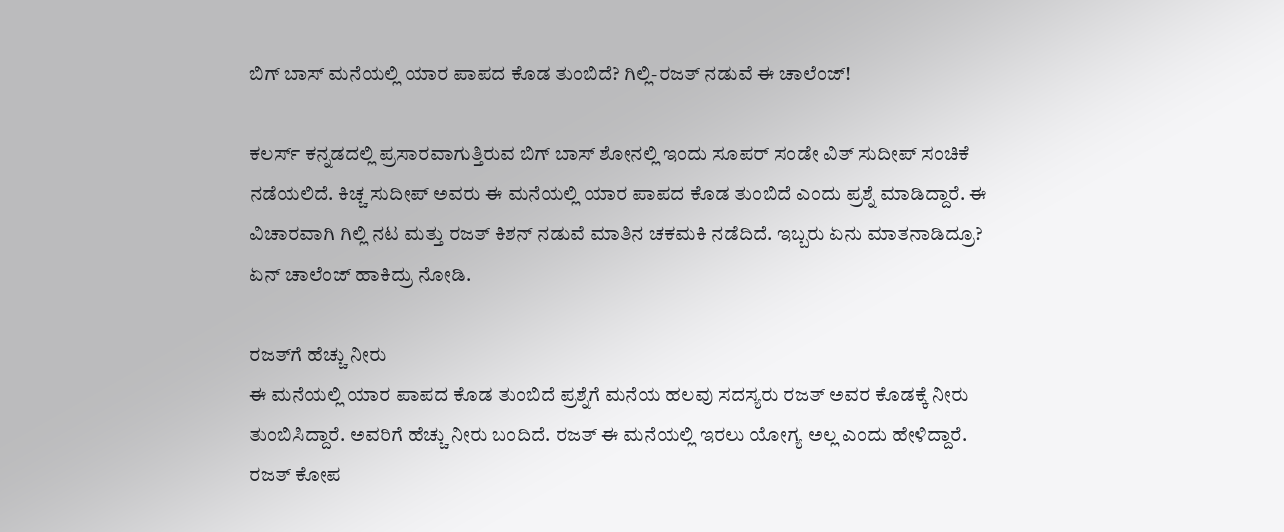ಬಿಗ್ ಬಾಸ್ ಮನೆಯಲ್ಲಿ ಯಾರ ಪಾಪದ ಕೊಡ ತುಂಬಿದೆ? ಗಿಲ್ಲಿ-ರಜತ್ ನಡುವೆ ಈ ಚಾಲೆಂಜ್!

ಕಲರ್ಸ್ ಕನ್ನಡದಲ್ಲಿ ಪ್ರಸಾರವಾಗುತ್ತಿರುವ ಬಿಗ್ ಬಾಸ್ ಶೋನಲ್ಲಿ ಇಂದು ಸೂಪರ್ ಸಂಡೇ ವಿತ್ ಸುದೀಪ್ ಸಂಚಿಕೆ ನಡೆಯಲಿದೆ. ಕಿಚ್ಚ ಸುದೀಪ್ ಅವರು ಈ ಮನೆಯಲ್ಲಿ ಯಾರ ಪಾಪದ ಕೊಡ ತುಂಬಿದೆ ಎಂದು ಪ್ರಶ್ನೆ ಮಾಡಿದ್ದಾರೆ. ಈ ವಿಚಾರವಾಗಿ ಗಿಲ್ಲಿ ನಟ ಮತ್ತು ರಜತ್ ಕಿಶನ್ ನಡುವೆ ಮಾತಿನ ಚಕಮಕಿ ನಡೆದಿದೆ. ಇಬ್ಬರು ಏನು ಮಾತನಾಡಿದ್ರೂ? ಏನ್ ಚಾಲೆಂಜ್ ಹಾಕಿದ್ರು ನೋಡಿ.

ರಜತ್‍ಗೆ ಹೆಚ್ಚು ನೀರು
ಈ ಮನೆಯಲ್ಲಿ ಯಾರ ಪಾಪದ ಕೊಡ ತುಂಬಿದೆ ಪ್ರಶ್ನೆಗೆ ಮನೆಯ ಹಲವು ಸದಸ್ಯರು ರಜತ್ ಅವರ ಕೊಡಕ್ಕೆ ನೀರು ತುಂಬಿಸಿದ್ದಾರೆ. ಅವರಿಗೆ ಹೆಚ್ಚು ನೀರು ಬಂದಿದೆ. ರಜತ್ ಈ ಮನೆಯಲ್ಲಿ ಇರಲು ಯೋಗ್ಯ ಅಲ್ಲ ಎಂದು ಹೇಳಿದ್ದಾರೆ. ರಜತ್ ಕೋಪ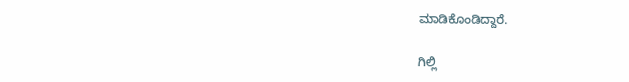ಮಾಡಿಕೊಂಡಿದ್ದಾರೆ.

ಗಿಲ್ಲಿ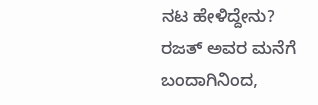ನಟ ಹೇಳಿದ್ದೇನು?
ರಜತ್ ಅವರ ಮನೆಗೆ ಬಂದಾಗಿನಿಂದ,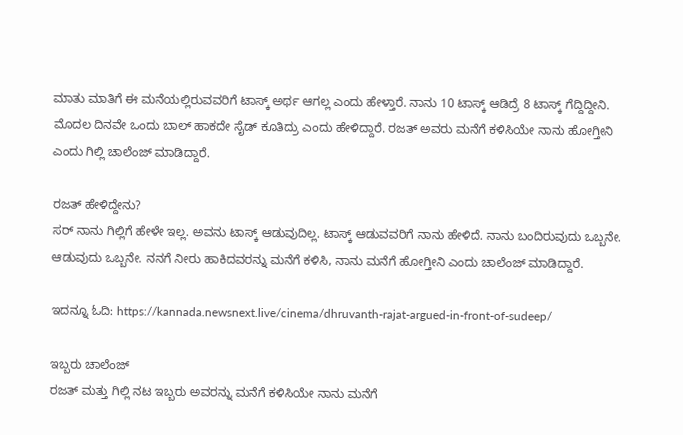ಮಾತು ಮಾತಿಗೆ ಈ ಮನೆಯಲ್ಲಿರುವವರಿಗೆ ಟಾಸ್ಕ್ ಅರ್ಥ ಆಗಲ್ಲ ಎಂದು ಹೇಳ್ತಾರೆ. ನಾನು 10 ಟಾಸ್ಕ್ ಆಡಿದ್ರೆ 8 ಟಾಸ್ಕ್ ಗೆದ್ದಿದ್ದೀನಿ. ಮೊದಲ ದಿನವೇ ಒಂದು ಬಾಲ್ ಹಾಕದೇ ಸೈಡ್ ಕೂತಿದ್ರು ಎಂದು ಹೇಳಿದ್ದಾರೆ. ರಜತ್ ಅವರು ಮನೆಗೆ ಕಳಿಸಿಯೇ ನಾನು ಹೋಗ್ತೀನಿ ಎಂದು ಗಿಲ್ಲಿ ಚಾಲೆಂಜ್ ಮಾಡಿದ್ದಾರೆ.

ರಜತ್ ಹೇಳಿದ್ದೇನು?
ಸರ್ ನಾನು ಗಿಲ್ಲಿಗೆ ಹೇಳೇ ಇಲ್ಲ. ಅವನು ಟಾಸ್ಕ್ ಆಡುವುದಿಲ್ಲ. ಟಾಸ್ಕ್ ಆಡುವವರಿಗೆ ನಾನು ಹೇಳಿದೆ. ನಾನು ಬಂದಿರುವುದು ಒಬ್ಬನೇ. ಆಡುವುದು ಒಬ್ಬನೇ. ನನಗೆ ನೀರು ಹಾಕಿದವರನ್ನು ಮನೆಗೆ ಕಳಿಸಿ, ನಾನು ಮನೆಗೆ ಹೋಗ್ತೀನಿ ಎಂದು ಚಾಲೆಂಜ್ ಮಾಡಿದ್ದಾರೆ.

ಇದನ್ನೂ ಓದಿ: https://kannada.newsnext.live/cinema/dhruvanth-rajat-argued-in-front-of-sudeep/

ಇಬ್ಬರು ಚಾಲೆಂಜ್
ರಜತ್ ಮತ್ತು ಗಿಲ್ಲಿ ನಟ ಇಬ್ಬರು ಅವರನ್ನು ಮನೆಗೆ ಕಳಿಸಿಯೇ ನಾನು ಮನೆಗೆ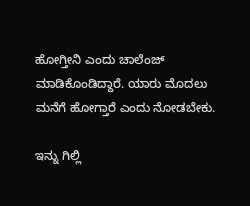ಹೋಗ್ತೀನಿ ಎಂದು ಚಾಲೆಂಜ್ ಮಾಡಿಕೊಂಡಿದ್ದಾರೆ. ಯಾರು ಮೊದಲು ಮನೆಗೆ ಹೋಗ್ತಾರೆ ಎಂದು ನೋಡಬೇಕು.

ಇನ್ನು ಗಿಲ್ಲಿ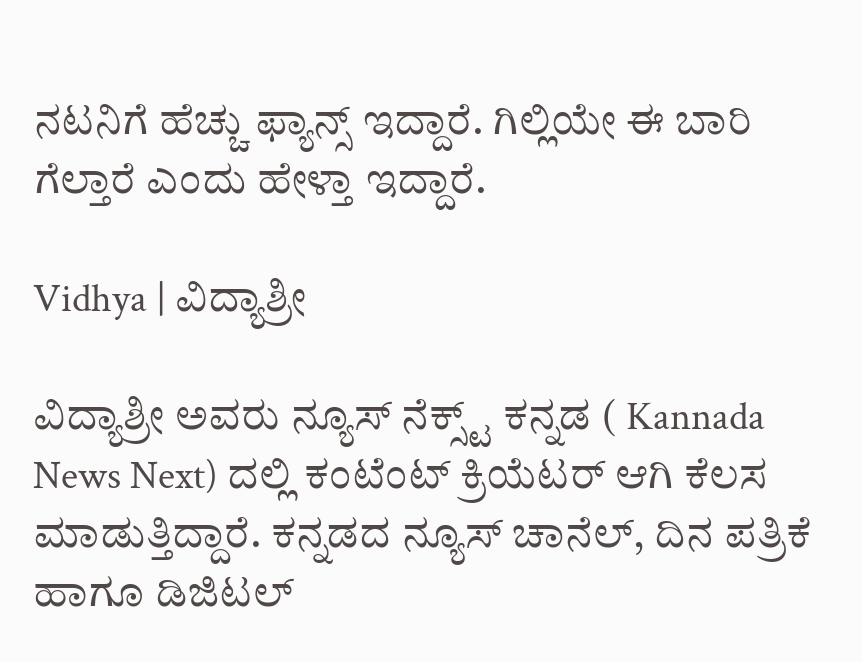ನಟನಿಗೆ ಹೆಚ್ಚು ಫ್ಯಾನ್ಸ್ ಇದ್ದಾರೆ. ಗಿಲ್ಲಿಯೇ ಈ ಬಾರಿ ಗೆಲ್ತಾರೆ ಎಂದು ಹೇಳ್ತಾ ಇದ್ದಾರೆ.

Vidhya | ವಿದ್ಯಾಶ್ರೀ

ವಿದ್ಯಾಶ್ರೀ ಅವರು ನ್ಯೂಸ್‌ ನೆಕ್ಸ್ಟ್‌ ಕನ್ನಡ ( Kannada News Next) ದಲ್ಲಿ ಕಂಟೆಂಟ್‌ ಕ್ರಿಯೆಟರ್‌ ಆಗಿ ಕೆಲಸ ಮಾಡುತ್ತಿದ್ದಾರೆ. ಕನ್ನಡದ ನ್ಯೂಸ್‌ ಚಾನೆಲ್‌, ದಿನ ಪತ್ರಿಕೆ ಹಾಗೂ ಡಿಜಿಟಲ್‌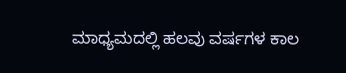ಮಾಧ್ಯಮದಲ್ಲಿ ಹಲವು ವರ್ಷಗಳ ಕಾಲ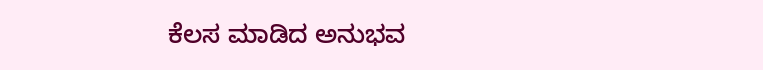ಕೆಲಸ ಮಾಡಿದ ಅನುಭವ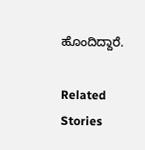ಹೊಂದಿದ್ದಾರೆ.

Related Stories